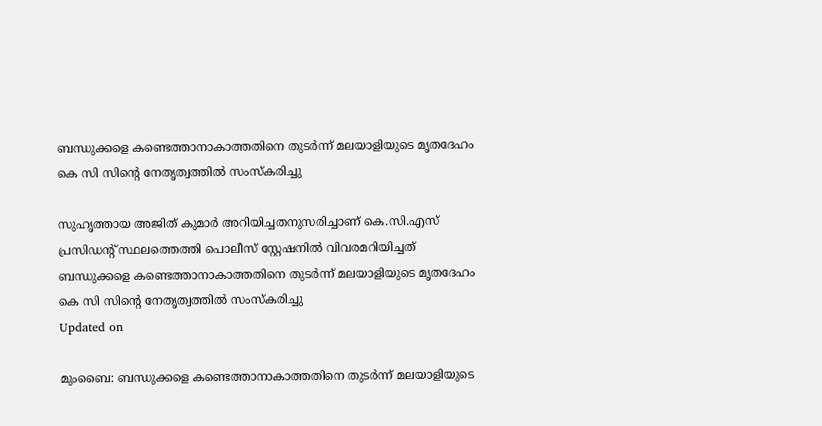ബന്ധുക്കളെ കണ്ടെത്താനാകാത്തതിനെ തുടർന്ന് മലയാളിയുടെ മൃതദേഹം കെ സി സിന്റെ നേതൃത്വത്തിൽ സംസ്കരിച്ചു

സുഹൃത്തായ അജിത് കുമാർ അറിയിച്ചതനുസരിച്ചാണ് കെ.സി.എസ് പ്രസിഡന്റ് സ്ഥലത്തെത്തി പൊലീസ് സ്റ്റേഷനിൽ വിവരമറിയിച്ചത്
ബന്ധുക്കളെ കണ്ടെത്താനാകാത്തതിനെ തുടർന്ന് മലയാളിയുടെ മൃതദേഹം കെ സി സിന്റെ നേതൃത്വത്തിൽ സംസ്കരിച്ചു
Updated on

മുംബൈ: ബന്ധുക്കളെ കണ്ടെത്താനാകാത്തതിനെ തുടർന്ന് മലയാളിയുടെ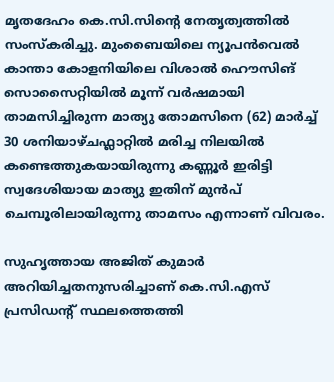മൃതദേഹം കെ.സി.സിന്റെ നേതൃത്വത്തിൽ സംസ്കരിച്ചു. മുംബൈയിലെ ന്യൂപൻവെൽ കാന്താ കോളനിയിലെ വിശാൽ ഹൌസിങ് സൊസൈറ്റിയിൽ മൂന്ന് വർഷമായി താമസിച്ചിരുന്ന മാത്യു തോമസിനെ (62) മാർച്ച് 30 ശനിയാഴ്ചഫ്ലാറ്റിൽ മരിച്ച നിലയിൽ കണ്ടെത്തുകയായിരുന്നു കണ്ണൂർ ഇരിട്ടി സ്വദേശിയായ മാത്യു ഇതിന് മുൻപ് ചെമ്പൂരിലായിരുന്നു താമസം എന്നാണ് വിവരം.

സുഹൃത്തായ അജിത് കുമാർ അറിയിച്ചതനുസരിച്ചാണ് കെ.സി.എസ് പ്രസിഡന്റ് സ്ഥലത്തെത്തി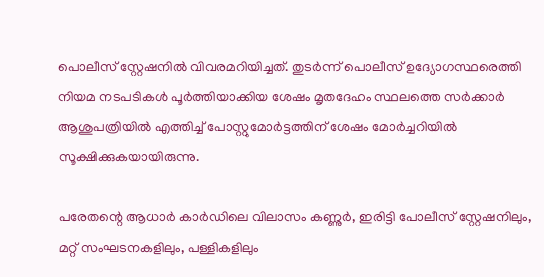പൊലീസ് സ്റ്റേഷനിൽ വിവരമറിയിച്ചത്. തുടർന്ന് പൊലീസ് ഉദ്യോഗസ്ഥരെത്തി നിയമ നടപടികൾ പൂർത്തിയാക്കിയ ശേഷം മൃതദേഹം സ്ഥലത്തെ സർക്കാർ ആശുപത്രിയിൽ എത്തിച്ച് പോസ്റ്റുമോർട്ടത്തിന് ശേഷം മോർച്ചറിയിൽ സൂക്ഷിക്കുകയായിരുന്നു.

പരേതന്റെ ആധാർ കാർഡിലെ വിലാസം കണ്ണുർ, ഇരിട്ടി പോലീസ് സ്റ്റേഷനിലും, മറ്റ് സംഘടനകളിലും, പള്ളികളിലും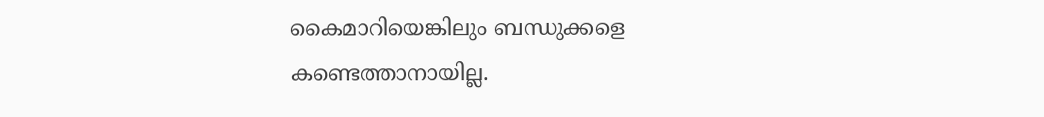കൈമാറിയെങ്കിലും ബന്ധുക്കളെ കണ്ടെത്താനായില്ല.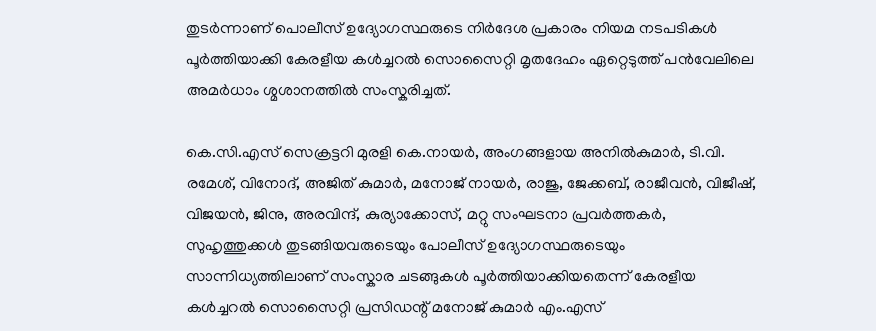തുടർന്നാണ് പൊലീസ് ഉദ്യോഗസ്ഥരുടെ നിർദേശ പ്രകാരം നിയമ നടപടികൾ പൂർത്തിയാക്കി കേരളീയ കൾച്ചറൽ സൊസൈറ്റി മൃതദേഹം ഏറ്റെടുത്ത് പൻവേലിലെ അമർധാം ശ്മശാനത്തിൽ സംസ്കരിച്ചത്.

കെ.സി.എസ് സെക്രട്ടറി മുരളി കെ.നായർ, അംഗങ്ങളായ അനിൽകുമാർ, ടി.വി. രമേശ്, വിനോദ്, അജിത് കുമാർ, മനോജ് നായർ, രാജു, ജേക്കബ്, രാജീവൻ, വിജീഷ്, വിജയൻ, ജിനു, അരവിന്ദ്, കുര്യാക്കോസ്, മറ്റു സംഘടനാ പ്രവർത്തകർ, സുഹൃത്തുക്കൾ തുടങ്ങിയവരുടെയും പോലീസ് ഉദ്യോഗസ്ഥരുടെയും സാന്നിധ്യത്തിലാണ് സംസ്കാര ചടങ്ങുകൾ പൂർത്തിയാക്കിയതെന്ന് കേരളീയ കൾച്ചറൽ സൊസൈറ്റി പ്രസിഡന്റ് മനോജ് കുമാർ എം.എസ്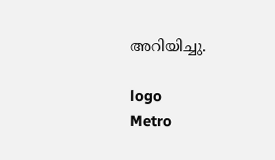അറിയിച്ചു.

logo
Metro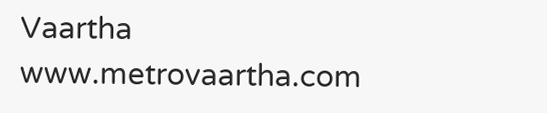Vaartha
www.metrovaartha.com